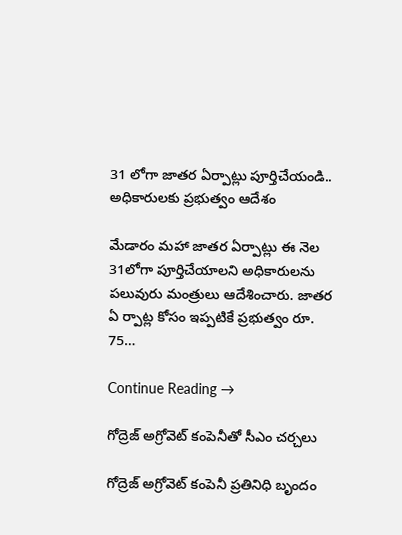31 లోగా జాతర ఏర్పాట్లు పూర్తిచేయండి.. అధికారులకు ప్రభుత్వం ఆదేశం

మేడారం మహా జాతర ఏర్పాట్లు ఈ నెల 31లోగా పూర్తిచేయాలని అధికారులను పలువురు మంత్రులు ఆదేశించారు. జాతర ఏ ర్పాట్ల కోసం ఇప్పటికే ప్రభుత్వం రూ. 75…

Continue Reading →

గోద్రెజ్ అగ్రోవెట్ కంపెనీతో సీఎం చర్చలు

గోద్రెజ్ అగ్రోవెట్ కంపెనీ ప్రతినిధి బృందం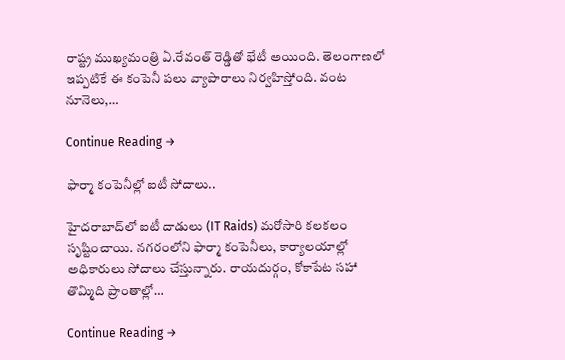రాష్ట్ర ముఖ్యమంత్రి ఏ.రేవంత్ రెడ్డితో భేటీ అయింది. తెలంగాణలో ఇప్పటికే ఈ కంపెనీ పలు వ్యాపారాలు నిర్వహిస్తోంది. వంట నూనెలు,…

Continue Reading →

ఫార్మా కంపెనీల్లో ఐటీ సోదాలు..

హైదరాబాద్‌లో ఐటీ దాడులు (IT Raids) మరోసారి కలకలం సృష్టించాయి. నగరంలోని ఫార్మా కంపెనీలు, కార్యాలయాల్లో అధికారులు సోదాలు చేస్తున్నారు. రాయదుర్గం, కోకాపేట సహా తొమ్మిది ప్రాంతాల్లో…

Continue Reading →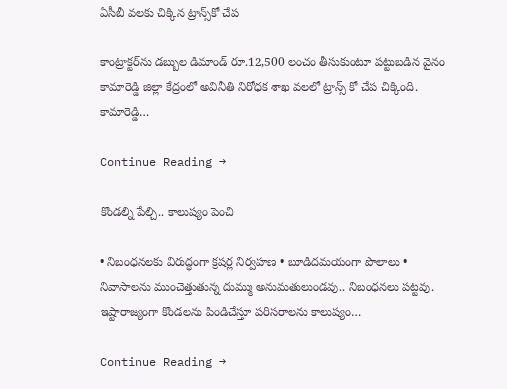ఏసీబీ వలకు చిక్కిన ట్రాన్స్‌కో చేప

కాంట్రాక్టర్‌ను డబ్బుల డిమాండ్‌ రూ.12,500 లంచం తీసుకుంటూ పట్టుబడిన వైనం కామారెడ్డి జిల్లా కేద్రంలో అవినీతి నిరోధక శాఖ వలలో ట్రాన్స్ కో చేప చిక్కింది. కామారెడ్డి…

Continue Reading →

కొండల్ని పేల్చి.. కాలుష్యం పెంచి

• నిబంధనలకు విరుద్ధంగా క్రషర్ల నిర్వహణ • బూడిదమయంగా పొలాలు • నివాసాలను ముంచెత్తుతున్న దుమ్ము అనుమతులుండవు.. నిబంధనలు పట్టవు. ఇష్టారాజ్యంగా కొండలను పిండిచేస్తూ పరిసరాలను కాలుష్యం…

Continue Reading →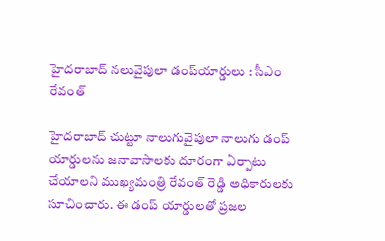హైదరాబాద్‌ నలువైపులా డంప్‌యార్డులు : సీఎం రేవంత్‌

హైదరాబాద్ చుట్టూ నాలుగువైపులా నాలుగు డంప్ యార్డులను జనావాసాలకు దూరంగా ఏర్పాటు చేయాలని ముఖ్యమంత్రి రేవంత్ రెడ్డి అధికారులకు సూచించారు. ఈ డంప్ యార్డులతో ప్రజల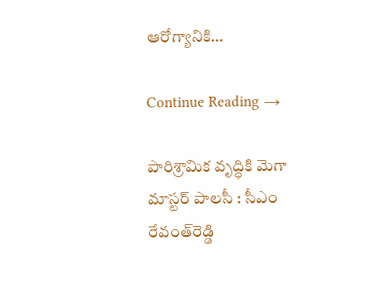ఆరోగ్యానికి…

Continue Reading →

పారిశ్రామిక వృద్ధికి మెగా మాస్టర్‌ పాలసీ : సీఎం రేవంత్‌రెడ్డి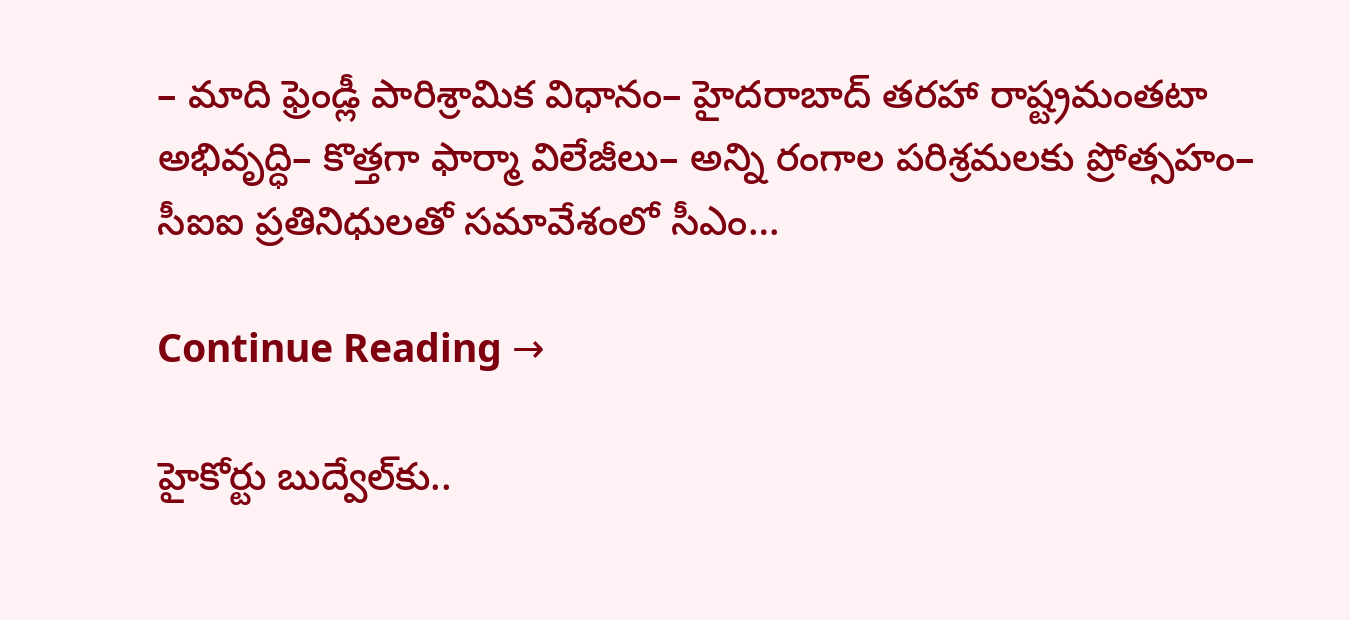– మాది ఫ్రెండ్లీ పారిశ్రామిక విధానం– హైదరాబాద్ తరహా రాష్ట్రమంతటా అభివృద్ధి– కొత్తగా ఫార్మా విలేజీలు– అన్ని రంగాల పరిశ్రమలకు ప్రోత్సహం– సీఐఐ ప్రతినిధులతో సమావేశంలో సీఎం…

Continue Reading →

హైకోర్టు బుద్వేల్‌కు..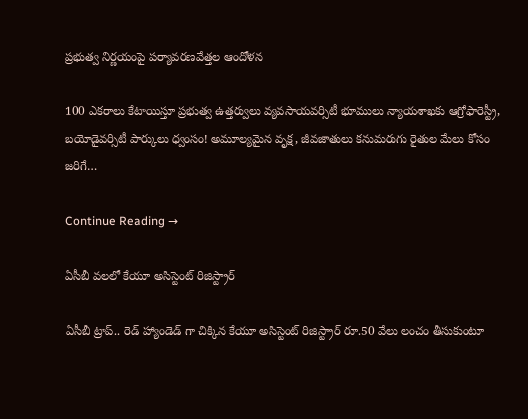ప్రభుత్వ నిర్ణయంపై పర్యావరణవేత్తల ఆందోళన

100 ఎకరాలు కేటాయిస్తూ ప్రభుత్వ ఉత్తర్వులు వ్యవసాయవర్సిటీ భూములు న్యాయశాఖకు ఆగ్రోఫారెస్ట్రీ, బయోడైవర్సిటీ పార్కులు ధ్వంసం! అమూల్యమైన వృక్ష, జీవజాతులు కనుమరుగు రైతుల మేలు కోసం జరిగే…

Continue Reading →

ఏసీబీ వలలో కేయూ అసిస్టెంట్‌ రిజిస్ట్రార్‌

ఏసీబీ ట్రాప్.. రెడ్ హ్యాండెడ్ గా చిక్కిన కేయూ అసిస్టెంట్ రిజిస్ట్రార్ రూ.50 వేలు లంచం తీసుకుంటూ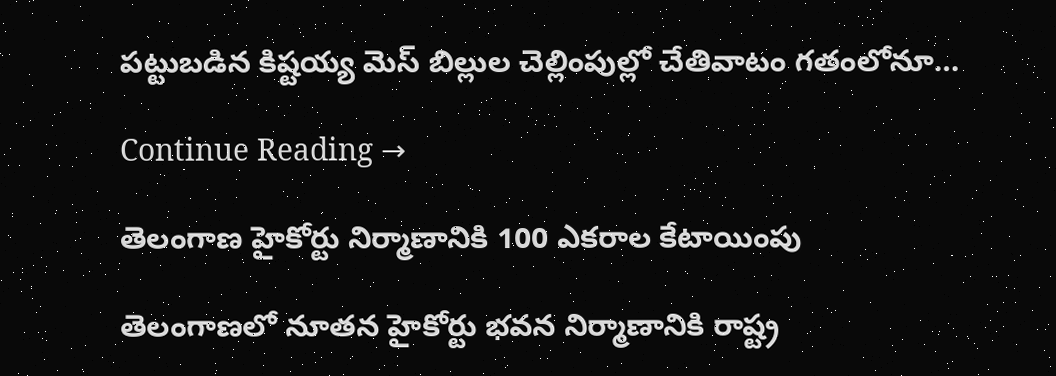పట్టుబడిన కిష్టయ్య మెస్‌ బిల్లుల చెల్లింపుల్లో చేతివాటం గతంలోనూ…

Continue Reading →

తెలంగాణ హైకోర్టు నిర్మాణానికి 100 ఎకరాల కేటాయింపు

తెలంగాణలో నూతన హైకోర్టు భవన నిర్మాణానికి రాష్ట్ర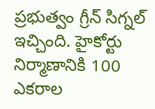ప్రభుత్వం గ్రీన్‌ సిగ్నల్‌ ఇచ్చింది. హైకోర్టు నిర్మాణానికి 100 ఎకరాల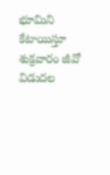భూమిని కేటాయిస్తూ శుక్రవారం జీవో విడుదల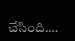చేసింది.…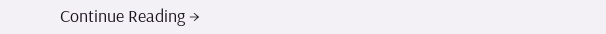Continue Reading →